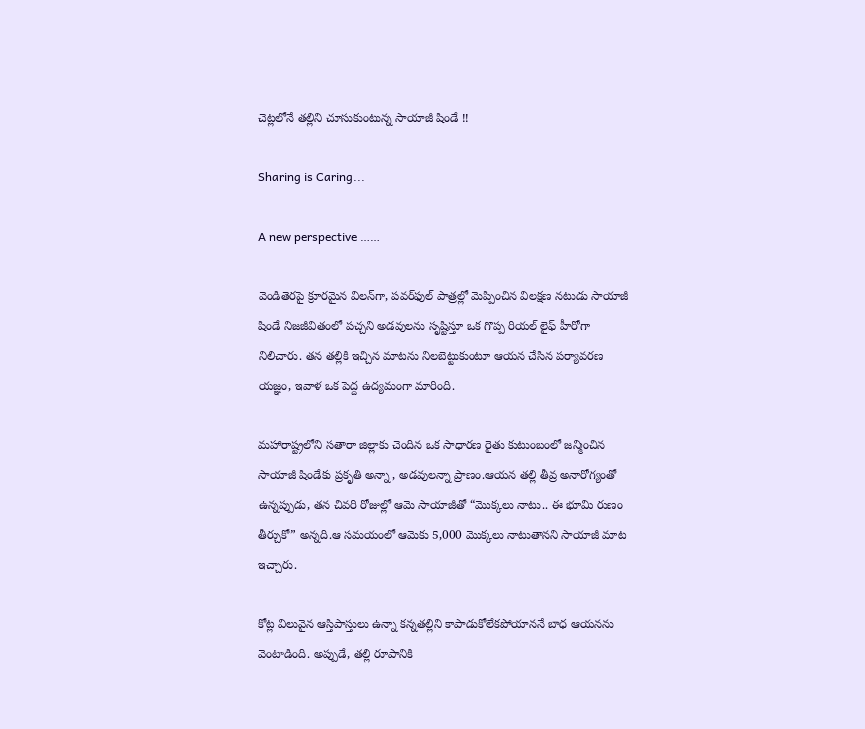చెట్లలోనే తల్లిని చూసుకుంటున్న సాయాజీ షిండే !!

Sharing is Caring...

A new perspective ……

వెండితెరపై క్రూరమైన విలన్‌గా, పవర్‌ఫుల్ పాత్రల్లో మెప్పించిన విలక్షణ నటుడు సాయాజీ షిండే నిజజీవితంలో పచ్చని అడవులను సృష్టిస్తూ ఒక గొప్ప రియల్ లైఫ్ హీరోగా నిలిచారు. తన తల్లికి ఇచ్చిన మాటను నిలబెట్టుకుంటూ ఆయన చేసిన పర్యావరణ యజ్ఞం, ఇవాళ ఒక పెద్ద ఉద్యమంగా మారింది.

మహారాష్ట్రలోని సతారా జిల్లాకు చెందిన ఒక సాధారణ రైతు కుటుంబంలో జన్మించిన సాయాజీ షిండేకు ప్రకృతి అన్నా, అడవులన్నా ప్రాణం.ఆయన తల్లి తీవ్ర అనారోగ్యంతో ఉన్నప్పుడు, తన చివరి రోజుల్లో ఆమె సాయాజీతో “మొక్కలు నాటు.. ఈ భూమి రుణం తీర్చుకో” అన్నది.ఆ సమయంలో ఆమెకు 5,000 మొక్కలు నాటుతానని సాయాజీ మాట ఇచ్చారు.

కోట్ల విలువైన ఆస్తిపాస్తులు ఉన్నా కన్నతల్లిని కాపాడుకోలేకపోయాననే బాధ ఆయనను వెంటాడింది. అప్పుడే, తల్లి రూపానికి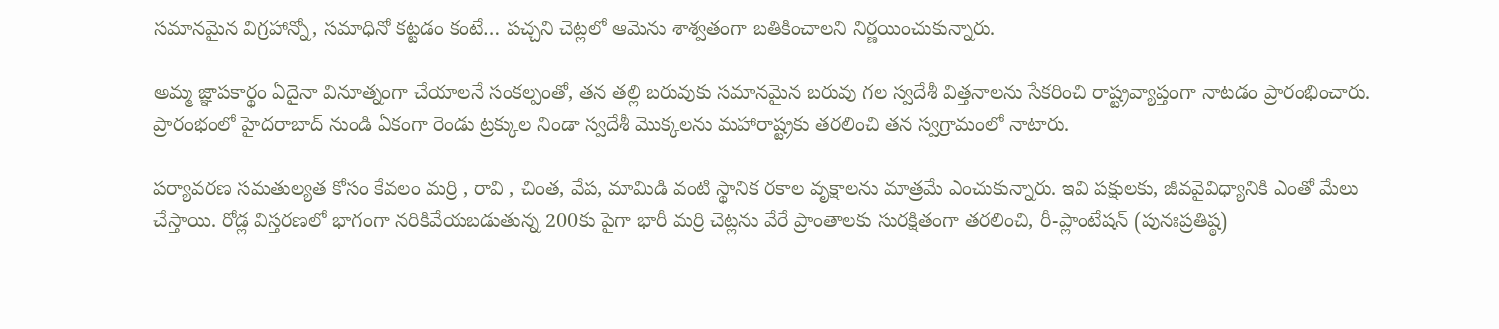సమానమైన విగ్రహాన్నో, సమాధినో కట్టడం కంటే… పచ్చని చెట్లలో ఆమెను శాశ్వతంగా బతికించాలని నిర్ణయించుకున్నారు.

అమ్మ జ్ఞాపకార్థం ఏదైనా వినూత్నంగా చేయాలనే సంకల్పంతో, తన తల్లి బరువుకు సమానమైన బరువు గల స్వదేశీ విత్తనాలను సేకరించి రాష్ట్రవ్యాప్తంగా నాటడం ప్రారంభించారు. ప్రారంభంలో హైదరాబాద్ నుండి ఏకంగా రెండు ట్రక్కుల నిండా స్వదేశీ మొక్కలను మహారాష్ట్రకు తరలించి తన స్వగ్రామంలో నాటారు.

పర్యావరణ సమతుల్యత కోసం కేవలం మర్రి , రావి , చింత, వేప, మామిడి వంటి స్థానిక రకాల వృక్షాలను మాత్రమే ఎంచుకున్నారు. ఇవి పక్షులకు, జీవవైవిధ్యానికి ఎంతో మేలు చేస్తాయి. రోడ్ల విస్తరణలో భాగంగా నరికివేయబడుతున్న 200కు పైగా భారీ మర్రి చెట్లను వేరే ప్రాంతాలకు సురక్షితంగా తరలించి, రీ-ప్లాంటేషన్ (పునఃప్రతిష్ఠ)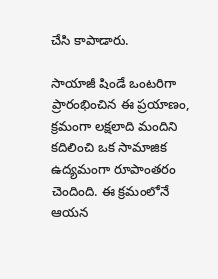చేసి కాపాడారు.

సాయాజీ షిండే ఒంటరిగా ప్రారంభించిన ఈ ప్రయాణం, క్రమంగా లక్షలాది మందిని కదిలించి ఒక సామాజిక ఉద్యమంగా రూపాంతరం చెందింది. ఈ క్రమంలోనే ఆయన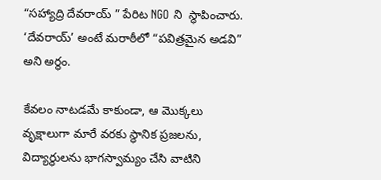“సహ్యాద్రి దేవరాయ్ ” పేరిట NGO ని  స్థాపించారు. ‘దేవరాయ్’ అంటే మరాఠీలో “పవిత్రమైన అడవి” అని అర్థం.

కేవలం నాటడమే కాకుండా, ఆ మొక్కలు వృక్షాలుగా మారే వరకు స్థానిక ప్రజలను, విద్యార్థులను భాగస్వామ్యం చేసి వాటిని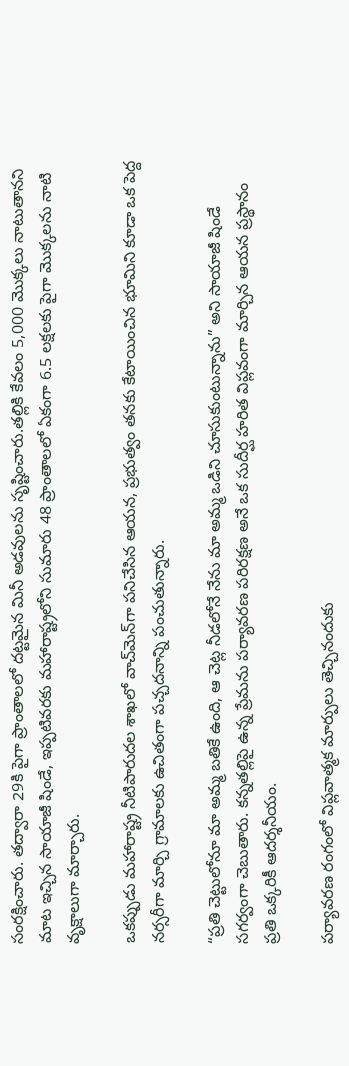సంరక్షించారు. తద్వారా 29కి పైగా ప్రాంతాలలో దట్టమైన మినీ అడవులను సృష్టించారు.తల్లికి కేవలం 5,000 మొక్కలు నాటుతానని మాట ఇచ్చిన సాయాజీ షిండే, ఇప్పటివరకు మహారాష్ట్రలోని సుమారు 48 ప్రాంతాలలో ఏకంగా 6.5 లక్షలకు పైగా మొక్కలను నాటి వృక్షాలుగా మార్చారు.

ఒకప్పుడు మహారాష్ట్ర నీటిపారుదల శాఖలో వాచ్‌మెన్‌గా పనిచేసిన ఆయన, ప్రభుత్వం తనకు కేటాయించిన భూమిని కూడా ఒక పెద్ద నర్సరీగా మార్చి గ్రామాలకు ఉచితంగా పచ్చదనాన్ని పంచుతున్నారు.

“ప్రతి చెట్టులోనూ మా అమ్మ బతికే ఉంది, ఆ చెట్ల నీడలోనే నేను మా అమ్మ ఒడిని చూసుకుంటున్నాను” అని సాయాజీ షిండే సగర్వంగా చెబుతారు. కన్నతల్లిపై ఉన్న ప్రేమను పర్యావరణ పరిరక్షణ అనే ఒక సుదీర్ఘ హరిత విప్లవంగా మార్చిన ఆయన ప్రస్థానం ప్రతి ఒక్కరికీ ఆదర్శనీయం.

పర్యావరణ రంగంలో విప్లవాత్మక మార్పులు తెచ్చినందుకు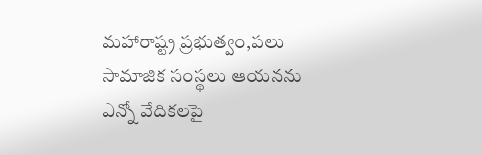మహారాష్ట్ర ప్రభుత్వం,పలు సామాజిక సంస్థలు ఆయనను ఎన్నో వేదికలపై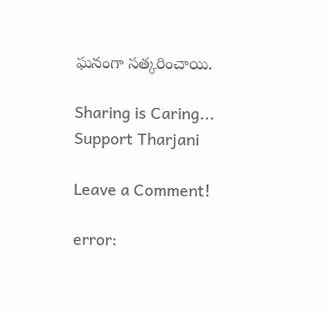ఘనంగా సత్కరించాయి.

Sharing is Caring...
Support Tharjani

Leave a Comment!

error: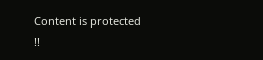Content is protected !!